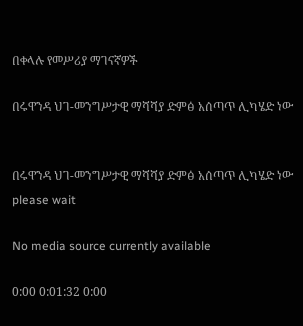በቀላሉ የመሥሪያ ማገናኛዎች

በሩዋንዳ ህገ-መንግሥታዊ ማሻሻያ ድምፅ አሰጣጥ ሊካሄድ ነው


በሩዋንዳ ህገ-መንግሥታዊ ማሻሻያ ድምፅ አሰጣጥ ሊካሄድ ነው
please wait

No media source currently available

0:00 0:01:32 0:00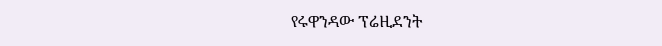የሩዋንዳው ፕሬዚደንት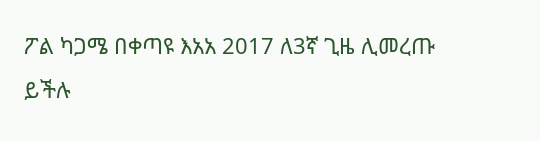ፖል ካጋሜ በቀጣዩ እአአ 2017 ለ3ኛ ጊዜ ሊመረጡ ይችሉ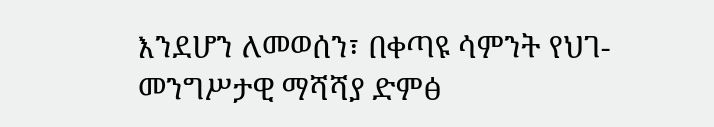እንደሆን ለመወሰን፣ በቀጣዩ ሳምንት የህገ-መንግሥታዊ ማሻሻያ ድምፅ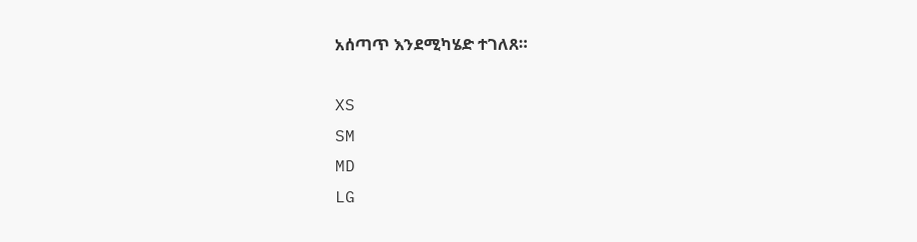አሰጣጥ እንደሚካሄድ ተገለጸ።

XS
SM
MD
LG